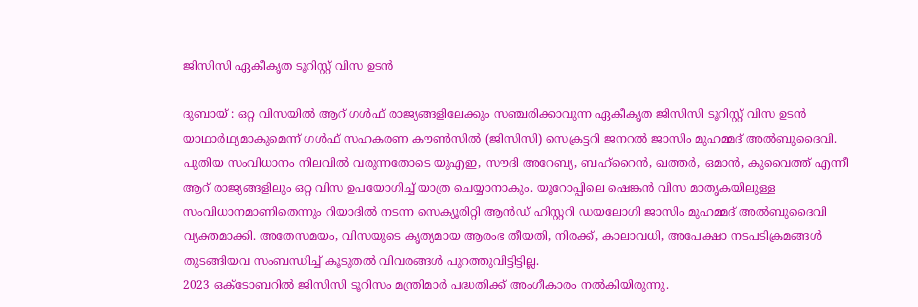ജിസിസി ഏകീകൃത ടൂറിസ്റ്റ് വിസ ഉടൻ

ദുബായ് : ഒറ്റ വിസയിൽ ആറ് ഗൾഫ് രാജ്യങ്ങളിലേക്കും സഞ്ചരിക്കാവുന്ന ഏകീകൃത ജിസിസി ടൂറിസ്റ്റ് വിസ ഉടൻ യാഥാർഥ്യമാകുമെന്ന് ഗൾഫ് സഹകരണ കൗൺസിൽ (ജിസിസി) സെക്രട്ടറി ജനറൽ ജാസിം മുഹമ്മദ് അൽബുദൈവി. പുതിയ സംവിധാനം നിലവിൽ വരുന്നതോടെ യുഎഇ, സൗദി അറേബ്യ, ബഹ്റൈൻ, ഖത്തർ, ഒമാൻ, കുവൈത്ത് എന്നീ ആറ് രാജ്യങ്ങളിലും ഒറ്റ വിസ ഉപയോഗിച്ച് യാത്ര ചെയ്യാനാകും. യൂറോപ്പിലെ ഷെങ്കൻ വിസ മാതൃകയിലുള്ള സംവിധാനമാണിതെന്നും റിയാദിൽ നടന്ന സെക്യൂരിറ്റി ആൻഡ് ഹിസ്റ്ററി ഡയലോഗി ജാസിം മുഹമ്മദ് അൽബുദൈവി വ്യക്തമാക്കി. അതേസമയം, വിസയുടെ കൃത്യമായ ആരംഭ തീയതി, നിരക്ക്, കാലാവധി, അപേക്ഷാ നടപടിക്രമങ്ങൾ തുടങ്ങിയവ സംബന്ധിച്ച് കൂടുതൽ വിവരങ്ങൾ പുറത്തുവിട്ടിട്ടില്ല.
2023 ഒക്ടോബറിൽ ജിസിസി ടൂറിസം മന്ത്രിമാർ പദ്ധതിക്ക് അംഗീകാരം നൽകിയിരുന്നു.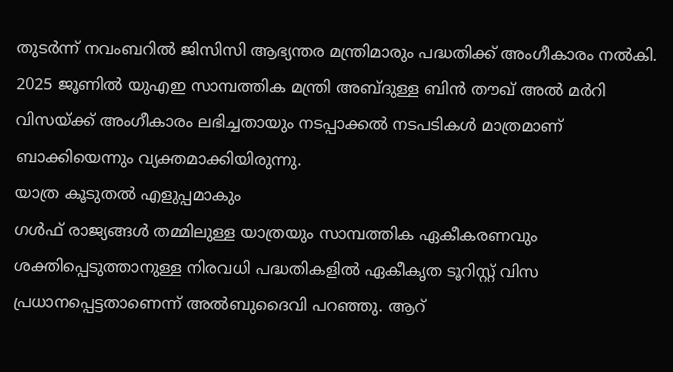തുടർന്ന് നവംബറിൽ ജിസിസി ആഭ്യന്തര മന്ത്രിമാരും പദ്ധതിക്ക് അംഗീകാരം നൽകി. 2025 ജൂണിൽ യുഎഇ സാമ്പത്തിക മന്ത്രി അബ്ദുള്ള ബിൻ തൗഖ് അൽ മർറി വിസയ്ക്ക് അംഗീകാരം ലഭിച്ചതായും നടപ്പാക്കൽ നടപടികൾ മാത്രമാണ് ബാക്കിയെന്നും വ്യക്തമാക്കിയിരുന്നു.
യാത്ര കൂടുതൽ എളുപ്പമാകും
ഗൾഫ് രാജ്യങ്ങൾ തമ്മിലുള്ള യാത്രയും സാമ്പത്തിക ഏകീകരണവും ശക്തിപ്പെടുത്താനുള്ള നിരവധി പദ്ധതികളിൽ ഏകീകൃത ടൂറിസ്റ്റ് വിസ പ്രധാനപ്പെട്ടതാണെന്ന് അൽബുദൈവി പറഞ്ഞു. ആറ്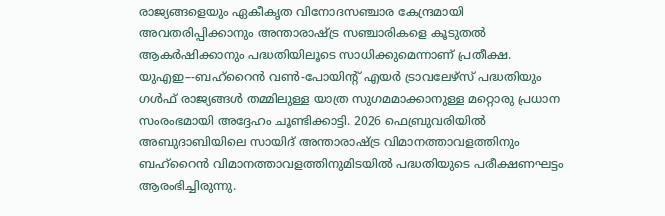രാജ്യങ്ങളെയും ഏകീകൃത വിനോദസഞ്ചാര കേന്ദ്രമായി അവതരിപ്പിക്കാനും അന്താരാഷ്ട്ര സഞ്ചാരികളെ കൂടുതൽ ആകർഷിക്കാനും പദ്ധതിയിലൂടെ സാധിക്കുമെന്നാണ് പ്രതീക്ഷ. യുഎഇ–-ബഹ്റൈൻ വൺ-പോയിന്റ് എയർ ട്രാവലേഴ്സ് പദ്ധതിയും ഗൾഫ് രാജ്യങ്ങൾ തമ്മിലുള്ള യാത്ര സുഗമമാക്കാനുള്ള മറ്റൊരു പ്രധാന സംരംഭമായി അദ്ദേഹം ചൂണ്ടിക്കാട്ടി. 2026 ഫെബ്രുവരിയിൽ അബുദാബിയിലെ സായിദ് അന്താരാഷ്ട്ര വിമാനത്താവളത്തിനും ബഹ്റൈൻ വിമാനത്താവളത്തിനുമിടയിൽ പദ്ധതിയുടെ പരീക്ഷണഘട്ടം ആരംഭിച്ചിരുന്നു.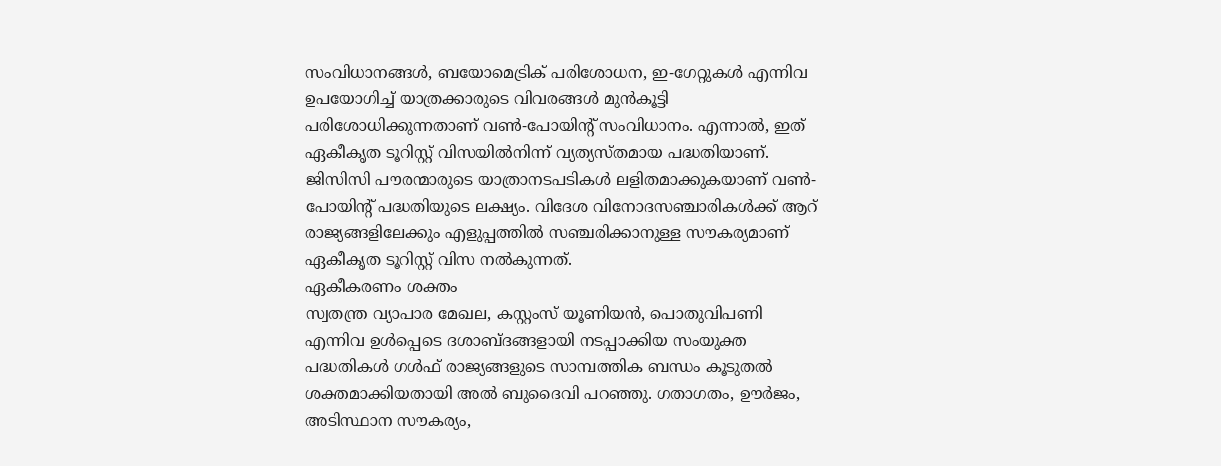സംവിധാനങ്ങൾ, ബയോമെട്രിക് പരിശോധന, ഇ-ഗേറ്റുകൾ എന്നിവ ഉപയോഗിച്ച് യാത്രക്കാരുടെ വിവരങ്ങൾ മുൻകൂട്ടി പരിശോധിക്കുന്നതാണ് വൺ-പോയിന്റ് സംവിധാനം. എന്നാൽ, ഇത് ഏകീകൃത ടൂറിസ്റ്റ് വിസയിൽനിന്ന് വ്യത്യസ്തമായ പദ്ധതിയാണ്. ജിസിസി പൗരന്മാരുടെ യാത്രാനടപടികൾ ലളിതമാക്കുകയാണ് വൺ-പോയിന്റ് പദ്ധതിയുടെ ലക്ഷ്യം. വിദേശ വിനോദസഞ്ചാരികൾക്ക് ആറ് രാജ്യങ്ങളിലേക്കും എളുപ്പത്തിൽ സഞ്ചരിക്കാനുള്ള സൗകര്യമാണ് ഏകീകൃത ടൂറിസ്റ്റ് വിസ നൽകുന്നത്.
ഏകീകരണം ശക്തം
സ്വതന്ത്ര വ്യാപാര മേഖല, കസ്റ്റംസ് യൂണിയൻ, പൊതുവിപണി എന്നിവ ഉൾപ്പെടെ ദശാബ്ദങ്ങളായി നടപ്പാക്കിയ സംയുക്ത പദ്ധതികൾ ഗൾഫ് രാജ്യങ്ങളുടെ സാമ്പത്തിക ബന്ധം കൂടുതൽ ശക്തമാക്കിയതായി അൽ ബുദൈവി പറഞ്ഞു. ഗതാഗതം, ഊർജം, അടിസ്ഥാന സൗകര്യം,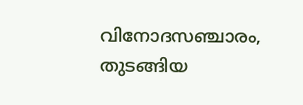വിനോദസഞ്ചാരം, തുടങ്ങിയ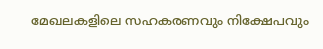മേഖലകളിലെ സഹകരണവും നിക്ഷേപവും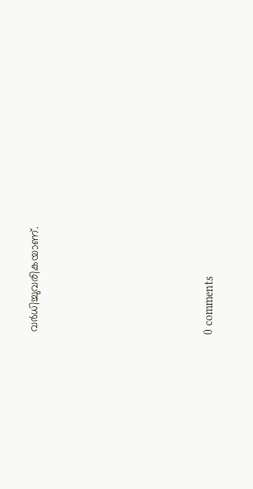വർധിച്ചുവരികയാണ്.









0 comments